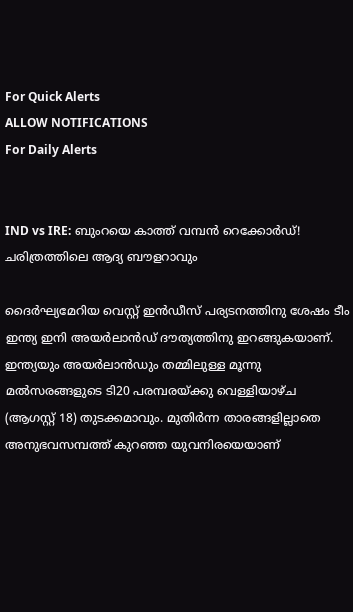For Quick Alerts
ALLOW NOTIFICATIONS
For Daily Alerts


IND vs IRE: ബുംറയെ കാത്ത് വമ്പന്‍ റെക്കോര്‍ഡ്! ചരിത്രത്തിലെ ആദ്യ ബൗളറാവും

ദൈര്‍ഘ്യമേറിയ വെസ്റ്റ് ഇന്‍ഡീസ് പര്യടനത്തിനു ശേഷം ടീം ഇന്ത്യ ഇനി അയര്‍ലാന്‍ഡ് ദൗത്യത്തിനു ഇറങ്ങുകയാണ്. ഇന്ത്യയും അയര്‍ലാന്‍ഡും തമ്മിലുള്ള മൂന്നു മല്‍സരങ്ങളുടെ ടി20 പരമ്പരയ്ക്കു വെള്ളിയാഴ്ച (ആഗസ്റ്റ് 18) തുടക്കമാവും. മുതിര്‍ന്ന താരങ്ങളില്ലാതെ അനുഭവസമ്പത്ത് കുറഞ്ഞ യുവനിരയെയാണ്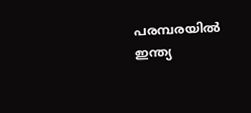പരമ്പരയില്‍ ഇന്ത്യ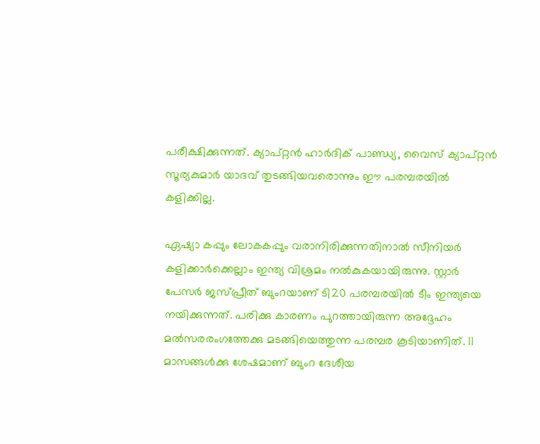പരീക്ഷിക്കുന്നത്. ക്യാപ്റ്റന്‍ ഹാര്‍ദിക് പാണ്ഡ്യ, വൈസ് ക്യാപ്റ്റന്‍ സൂര്യകുമാര്‍ യാദവ് തുടങ്ങിയവരൊന്നും ഈ പരമ്പരയില്‍ കളിക്കില്ല.

ഏഷ്യാ കപ്പും ലോകകപ്പും വരാനിരിക്കുന്നതിനാല്‍ സീനിയര്‍ കളിക്കാര്‍ക്കെല്ലാം ഇന്ത്യ വിശ്രമം നല്‍കുകയായിരുന്നു. സ്റ്റാര്‍ പേസര്‍ ജസ്പ്രീത് ബുംറയാണ് ടി20 പരമ്പരയില്‍ ടീം ഇന്ത്യയെ നയിക്കുന്നത്. പരിക്കു കാരണം പുറത്തായിരുന്ന അദ്ദേഹം മല്‍സരരംഗത്തേക്കു മടങ്ങിയെത്തുന്ന പരമ്പര കൂടിയാണിത്. 11 മാസങ്ങള്‍ക്കു ശേഷമാണ് ബുംറ ദേശീയ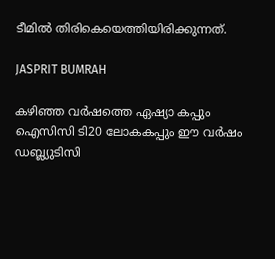ടീമില്‍ തിരികെയെത്തിയിരിക്കുന്നത്.

JASPRIT BUMRAH

കഴിഞ്ഞ വര്‍ഷത്തെ ഏഷ്യാ കപ്പും ഐസിസി ടി20 ലോകകപ്പും ഈ വര്‍ഷം ഡബ്ല്യുടിസി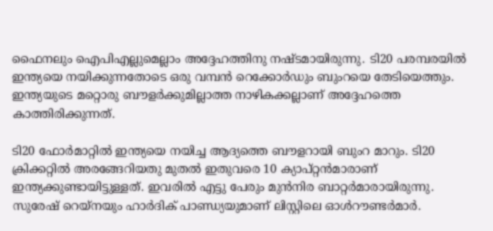ഫൈനലും ഐപിഎല്ലുമെല്ലാം അദ്ദേഹത്തിനു നഷ്ടമായിരുന്നു. ടി20 പരമ്പരയില്‍ ഇന്ത്യയെ നയിക്കുന്നതോടെ ഒരു വമ്പന്‍ റെക്കോര്‍ഡും ബുംറയെ തേടിയെത്തും. ഇന്ത്യയുടെ മറ്റൊരു ബൗളര്‍ക്കുമില്ലാത്ത നാഴികക്കല്ലാണ് അദ്ദേഹത്തെ കാത്തിരിക്കുന്നത്.

ടി20 ഫോര്‍മാറ്റില്‍ ഇന്ത്യയെ നയിച്ച ആദ്യത്തെ ബൗളറായി ബുംറ മാറും. ടി20 ക്രിക്കറ്റില്‍ അരങ്ങേറിയതു മുതല്‍ ഇതുവരെ 10 ക്യാപ്റ്റന്‍മാരാണ് ഇന്ത്യക്കുണ്ടായിട്ടുള്ളത്. ഇവരില്‍ എട്ടു പേരും മുന്‍നിര ബാറ്റര്‍മാരായിരുന്നു. സുരേഷ് റെയ്‌നയും ഹാര്‍ദിക് പാണ്ഡ്യയുമാണ് ലിസ്റ്റിലെ ഓള്‍റൗണ്ടര്‍മാര്‍.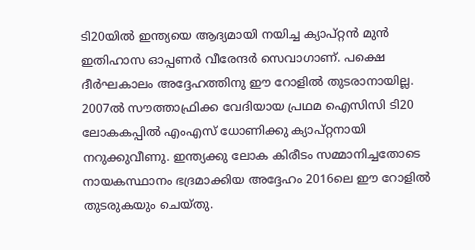ടി20യില്‍ ഇന്ത്യയെ ആദ്യമായി നയിച്ച ക്യാപ്റ്റന്‍ മുന്‍ ഇതിഹാസ ഓപ്പണര്‍ വീരേന്ദര്‍ സെവാഗാണ്. പക്ഷെ ദീര്‍ഘകാലം അദ്ദേഹത്തിനു ഈ റോളില്‍ തുടരാനായില്ല. 2007ല്‍ സൗത്താഫ്രിക്ക വേദിയായ പ്രഥമ ഐസിസി ടി20 ലോകകപ്പില്‍ എംഎസ് ധോണിക്കു ക്യാപ്റ്റനായി നറുക്കുവീണു. ഇന്ത്യക്കു ലോക കിരീടം സമ്മാനിച്ചതോടെ നായകസ്ഥാനം ഭദ്രമാക്കിയ അദ്ദേഹം 2016ലെ ഈ റോളില്‍ തുടരുകയും ചെയ്തു.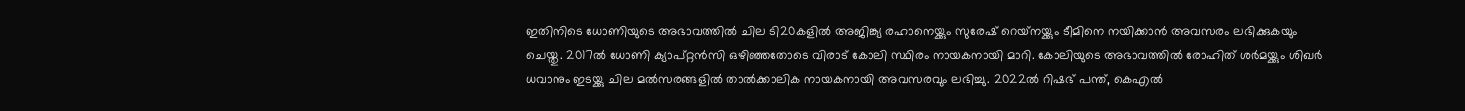ഇതിനിടെ ധോണിയുടെ അഭാവത്തില്‍ ചില ടി20കളില്‍ അജിങ്ക്യ രഹാനെയ്ക്കും സുരേഷ് റെയ്‌നയ്ക്കും ടീമിനെ നയിക്കാന്‍ അവസരം ലഭിക്കുകയും ചെയ്തു. 2017ല്‍ ധോണി ക്യാപ്റ്റന്‍സി ഒഴിഞ്ഞതോടെ വിരാട് കോലി സ്ഥിരം നായകനായി മാറി. കോലിയുടെ അഭാവത്തില്‍ രോഹിത് ശര്‍മയ്ക്കും ശിഖര്‍ ധവാനും ഇടയ്ക്കു ചില മല്‍സരങ്ങളില്‍ താല്‍ക്കാലിക നായകനായി അവസരവും ലഭിച്ചു. 2022ല്‍ റിഷഭ് പന്ത്, കെഎല്‍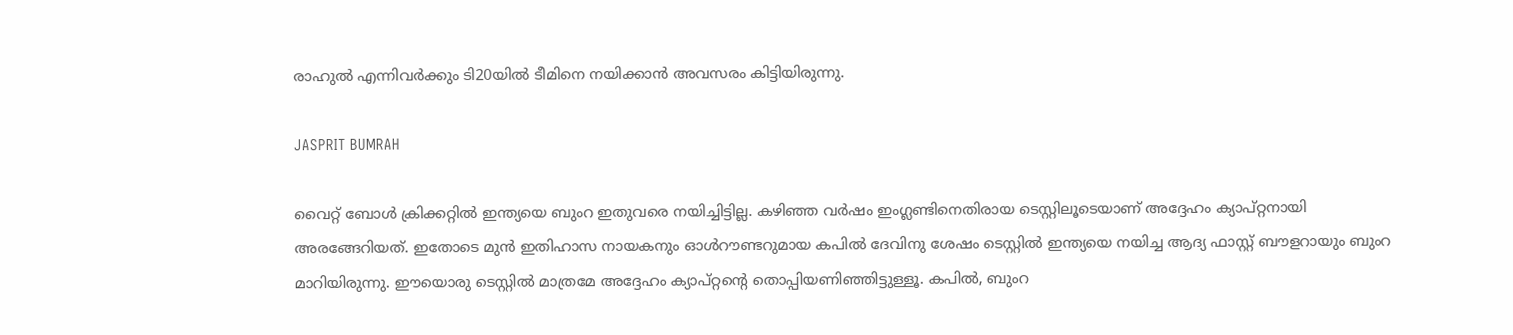രാഹുല്‍ എന്നിവര്‍ക്കും ടി20യില്‍ ടീമിനെ നയിക്കാന്‍ അവസരം കിട്ടിയിരുന്നു.

JASPRIT BUMRAH

വൈറ്റ് ബോള്‍ ക്രിക്കറ്റില്‍ ഇന്ത്യയെ ബുംറ ഇതുവരെ നയിച്ചിട്ടില്ല. കഴിഞ്ഞ വര്‍ഷം ഇംഗ്ലണ്ടിനെതിരായ ടെസ്റ്റിലൂടെയാണ് അദ്ദേഹം ക്യാപ്റ്റനായി അരങ്ങേറിയത്. ഇതോടെ മുന്‍ ഇതിഹാസ നായകനും ഓള്‍റൗണ്ടറുമായ കപില്‍ ദേവിനു ശേഷം ടെസ്റ്റില്‍ ഇന്ത്യയെ നയിച്ച ആദ്യ ഫാസ്റ്റ് ബൗളറായും ബുംറ മാറിയിരുന്നു. ഈയൊരു ടെസ്റ്റില്‍ മാത്രമേ അദ്ദേഹം ക്യാപ്റ്റന്റെ തൊപ്പിയണിഞ്ഞിട്ടുള്ളൂ. കപില്‍, ബുംറ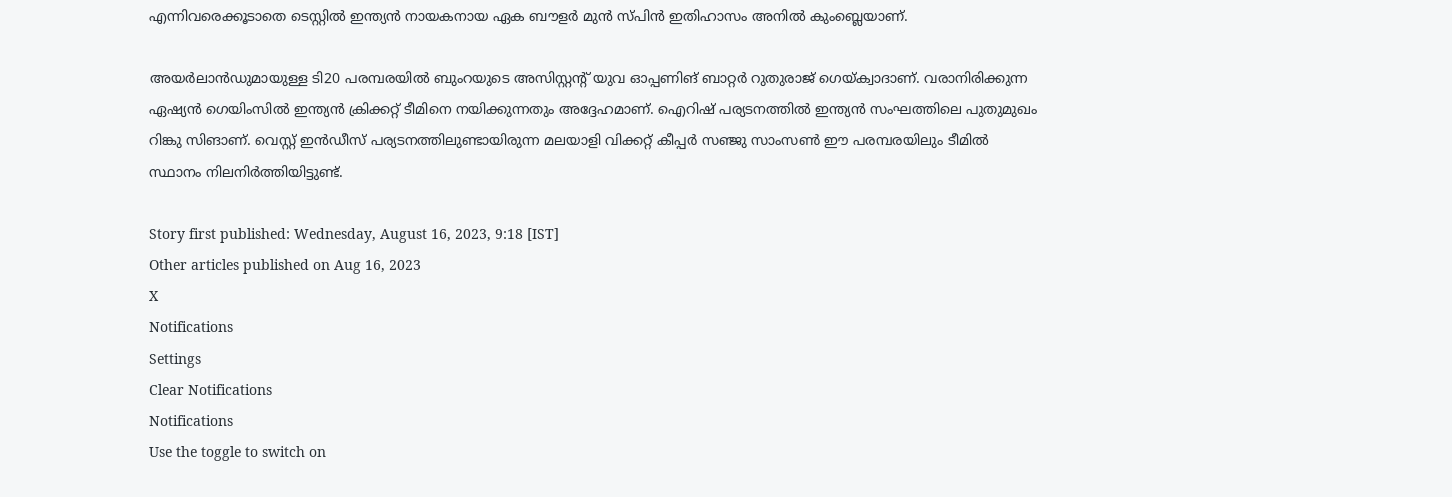എന്നിവരെക്കൂടാതെ ടെസ്റ്റില്‍ ഇന്ത്യന്‍ നായകനായ ഏക ബൗളര്‍ മുന്‍ സ്പിന്‍ ഇതിഹാസം അനില്‍ കുംബ്ലെയാണ്.

അയര്‍ലാന്‍ഡുമായുള്ള ടി20 പരമ്പരയില്‍ ബുംറയുടെ അസിസ്റ്റന്റ് യുവ ഓപ്പണിങ് ബാറ്റര്‍ റുതുരാജ് ഗെയ്ക്വാദാണ്. വരാനിരിക്കുന്ന ഏഷ്യന്‍ ഗെയിംസില്‍ ഇന്ത്യന്‍ ക്രിക്കറ്റ് ടീമിനെ നയിക്കുന്നതും അദ്ദേഹമാണ്. ഐറിഷ് പര്യടനത്തില്‍ ഇന്ത്യന്‍ സംഘത്തിലെ പുതുമുഖം റിങ്കു സിങാണ്. വെസ്റ്റ് ഇന്‍ഡീസ് പര്യടനത്തിലുണ്ടായിരുന്ന മലയാളി വിക്കറ്റ് കീപ്പര്‍ സഞ്ജു സാംസണ്‍ ഈ പരമ്പരയിലും ടീമില്‍ സ്ഥാനം നിലനിര്‍ത്തിയിട്ടുണ്ട്.

Story first published: Wednesday, August 16, 2023, 9:18 [IST]
Other articles published on Aug 16, 2023
X
Notifications
Settings
Clear Notifications
Notifications
Use the toggle to switch on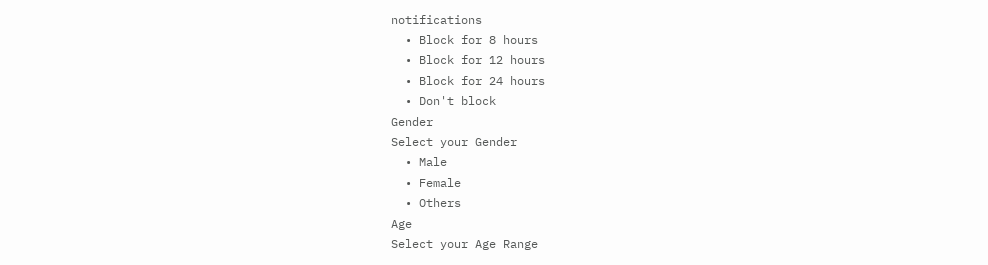notifications
  • Block for 8 hours
  • Block for 12 hours
  • Block for 24 hours
  • Don't block
Gender
Select your Gender
  • Male
  • Female
  • Others
Age
Select your Age Range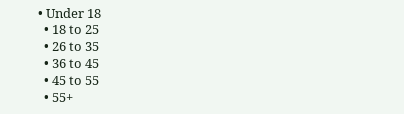• Under 18
  • 18 to 25
  • 26 to 35
  • 36 to 45
  • 45 to 55
  • 55+